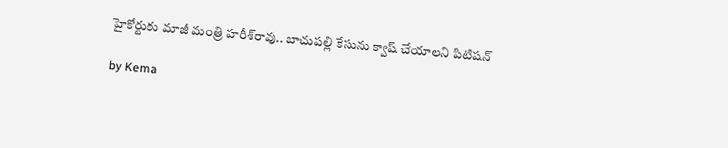హైకోర్టుకు మాజీ మంత్రి హరీశ్‌రావు.. బాచుపల్లి కేసును క్వాష్ చేయాలని పిటిషన్

by Kema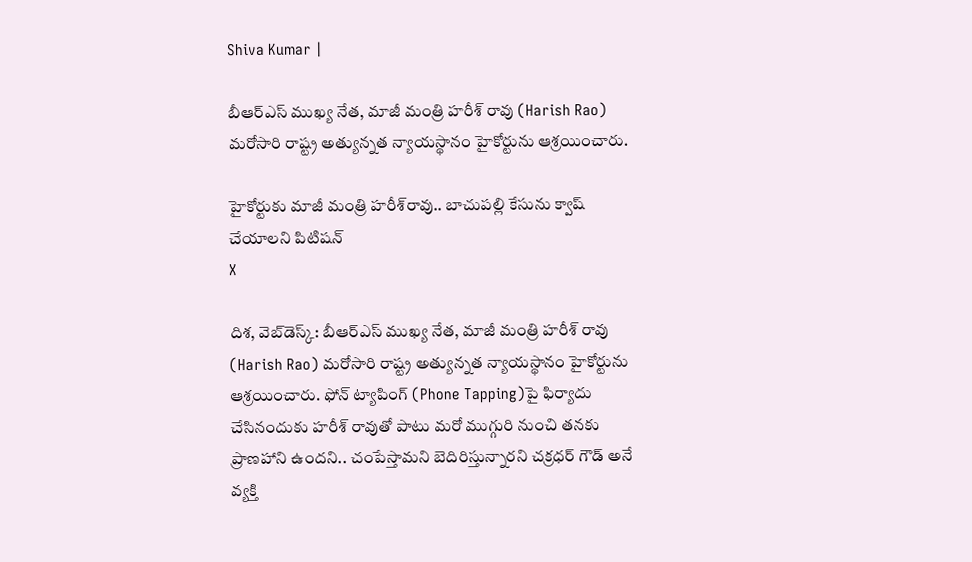Shiva Kumar |

బీఆర్ఎస్ ముఖ్య నేత, మాజీ మంత్రి హరీశ్ రావు (Harish Rao) మరోసారి రాష్ట్ర అత్యున్నత న్యాయస్థానం హైకోర్టును ఆశ్రయించారు.

హైకోర్టుకు మాజీ మంత్రి హరీశ్‌రావు.. బాచుపల్లి కేసును క్వాష్ చేయాలని పిటిషన్
X

దిశ, వెబ్‌డెస్క్: బీఆర్ఎస్ ముఖ్య నేత, మాజీ మంత్రి హరీశ్ రావు (Harish Rao) మరోసారి రాష్ట్ర అత్యున్నత న్యాయస్థానం హైకోర్టును ఆశ్రయించారు. ఫోన్‌ ట్యాపింగ్‌ (Phone Tapping)పై ఫిర్యాదు చేసినందుకు హరీశ్‌ రావుతో పాటు మరో ముగ్గురి నుంచి తనకు ప్రాణహాని ఉందని.. చంపేస్తామని బెదిరిస్తున్నారని చక్రధర్‌ గౌడ్‌ అనే వ్యక్తి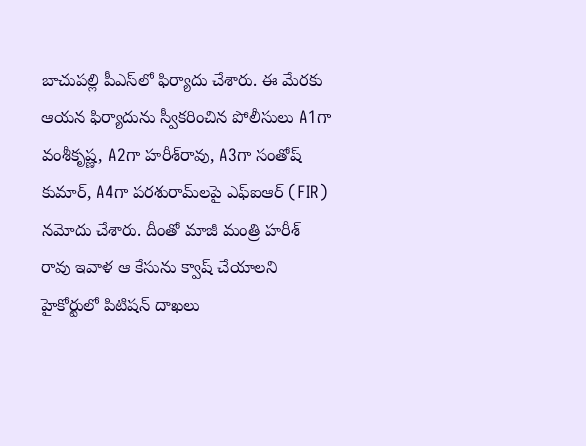బాచుపల్లి పీఎస్‌లో ఫిర్యాదు చేశారు. ఈ మేరకు ఆయన ఫిర్యాదును స్వీకరించిన పోలీసులు A1గా వంశీకృష్ణ, A2గా హరీశ్‌రావు, A3గా సంతోష్ కుమార్‌, A4గా పరశురామ్‌లపై ఎఫ్‌ఐఆర్ (FIR) నమోదు చేశారు. దీంతో మాజీ మంత్రి హరీశ్ రావు ఇవాళ ఆ కేసును క్వాష్ చేయాలని హైకోర్టులో పిటిషన్ దాఖలు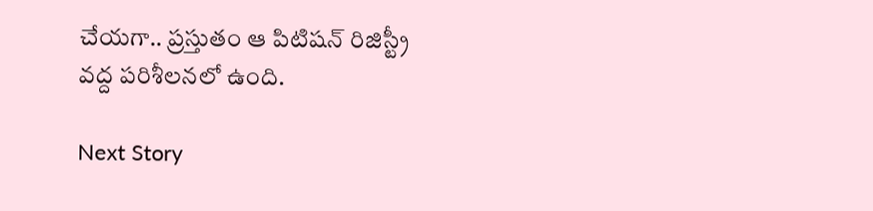చేయగా.. ప్రస్తుతం ఆ పిటిషన్ రిజిస్ట్రీ వద్ద పరిశీలనలో ఉంది.

Next Story